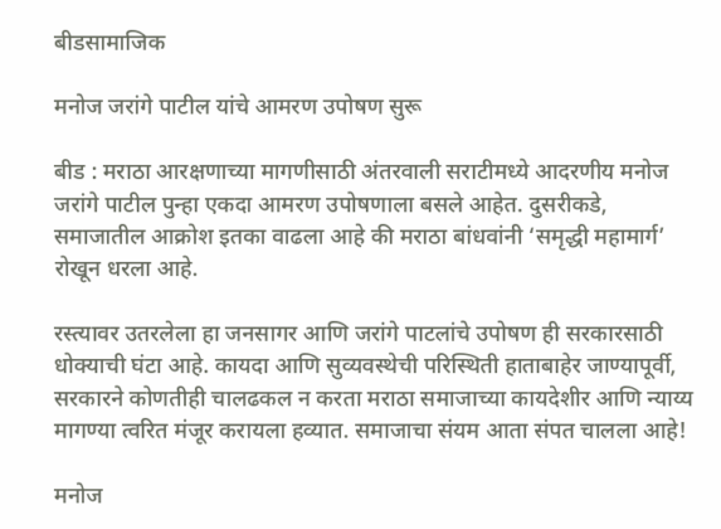बीडसामाजिक

मनोज जरांगे पाटील यांचे आमरण उपोषण सुरू

बीड : मराठा आरक्षणाच्या मागणीसाठी अंतरवाली सराटीमध्ये आदरणीय मनोज जरांगे पाटील पुन्हा एकदा आमरण उपोषणाला बसले आहेत. दुसरीकडे, समाजातील आक्रोश इतका वाढला आहे की मराठा बांधवांनी ‘समृद्धी महामार्ग’ रोखून धरला आहे.

रस्त्यावर उतरलेला हा जनसागर आणि जरांगे पाटलांचे उपोषण ही सरकारसाठी धोक्याची घंटा आहे. कायदा आणि सुव्यवस्थेची परिस्थिती हाताबाहेर जाण्यापूर्वी, सरकारने कोणतीही चालढकल न करता मराठा समाजाच्या कायदेशीर आणि न्याय्य मागण्या त्वरित मंजूर करायला हव्यात. समाजाचा संयम आता संपत चालला आहे!

मनोज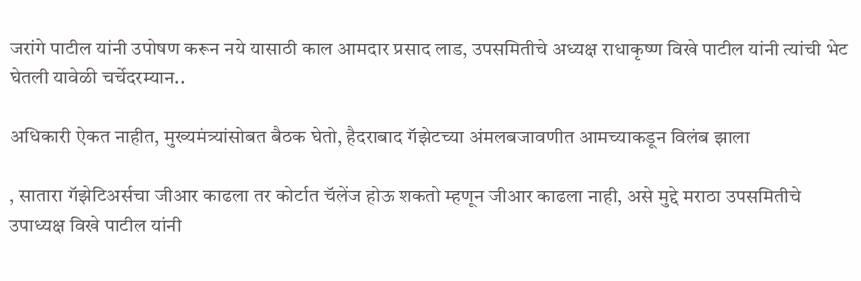जरांगे पाटील यांनी उपोषण करून नये यासाठी काल आमदार प्रसाद लाड, उपसमितीचे अध्यक्ष राधाकृष्ण विखे पाटील यांनी त्यांची भेट घेतली यावेळी चर्चेदरम्यान..

अधिकारी ऐकत नाहीत, मुख्यमंत्र्यांसोबत बैठक घेतो, हैदराबाद गॅझेटच्या अंमलबजावणीत आमच्याकडून विलंब झाला

, सातारा गॅझेटिअर्सचा जीआर काढला तर कोर्टात चॅलेंज होऊ शकतो म्हणून जीआर काढला नाही, असे मुद्दे मराठा उपसमितीचे उपाध्यक्ष विखे पाटील यांनी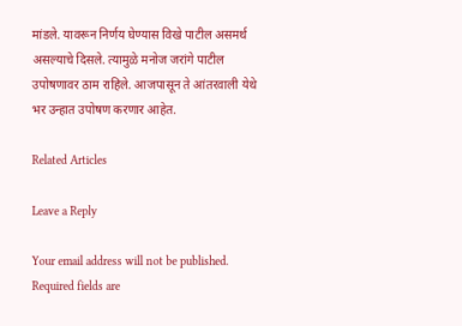मांडले. यावरून निर्णय घेण्यास विखे पाटील असमर्थ असल्याचे दिसले. त्यामुळे मनोज जरांगे पाटील उपोषणावर ठाम राहिले. आजपासून ते आंतरवाली येथे भर उन्हात उपोषण करणार आहेत.

Related Articles

Leave a Reply

Your email address will not be published. Required fields are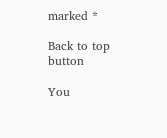marked *

Back to top button

You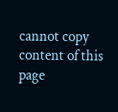cannot copy content of this page